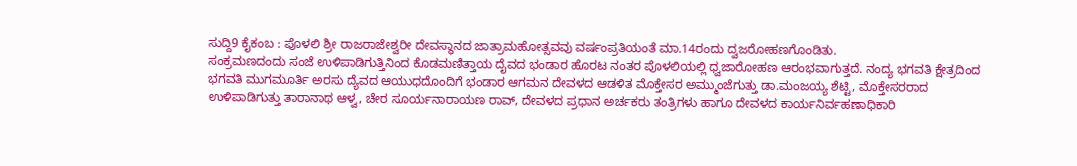ಸುದ್ದಿ9 ಕೈಕಂಬ : ಪೊಳಲಿ ಶ್ರೀ ರಾಜರಾಜೇಶ್ವರೀ ದೇವಸ್ಥಾನದ ಜಾತ್ರಾಮಹೋತ್ಸವವು ವರ್ಷಂಪ್ರತಿಯಂತೆ ಮಾ.14ರಂದು ದ್ವಜರೋಹಣಗೊಂಡಿತು.
ಸಂಕ್ರಮಣದಂದು ಸಂಜೆ ಉಳಿಪಾಡಿಗುತ್ತಿನಿಂದ ಕೊಡಮಣಿತ್ತಾಯ ದೈವದ ಭಂಡಾರ ಹೊರಟ ನಂತರ ಪೊಳಲಿಯಲ್ಲಿ ಧ್ವಜಾರೋಹಣ ಆರಂಭವಾಗುತ್ತದೆ. ನಂದ್ಯ ಭಗವತಿ ಕ್ಷೇತ್ರದಿಂದ ಭಗವತಿ ಮುಗಮೂರ್ತಿ ಅರಸು ದ್ಯೆವದ ಆಯುಧದೊಂದಿಗೆ ಭಂಡಾರ ಆಗಮನ ದೇವಳದ ಆಡಳಿತ ಮೊಕ್ತೇಸರ ಅಮ್ಮುಂಜೆಗುತ್ತು ಡಾ.ಮಂಜಯ್ಯ ಶೆಟ್ಟಿ, ಮೊಕ್ತೇಸರರಾದ ಉಳಿಪಾಡಿಗುತ್ತು ತಾರಾನಾಥ ಆಳ್ವ, ಚೇರ ಸೂರ್ಯನಾರಾಯಣ ರಾವ್, ದೇವಳದ ಪ್ರಧಾನ ಅರ್ಚಕರು ತಂತ್ರಿಗಳು ಹಾಗೂ ದೇವಳದ ಕಾರ್ಯನಿರ್ವಹಣಾಧಿಕಾರಿ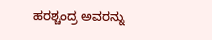ಹರಶ್ಚಂದ್ರ ಅವರನ್ನು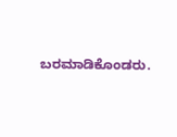ಬರಮಾಡಿಕೊಂಡರು.